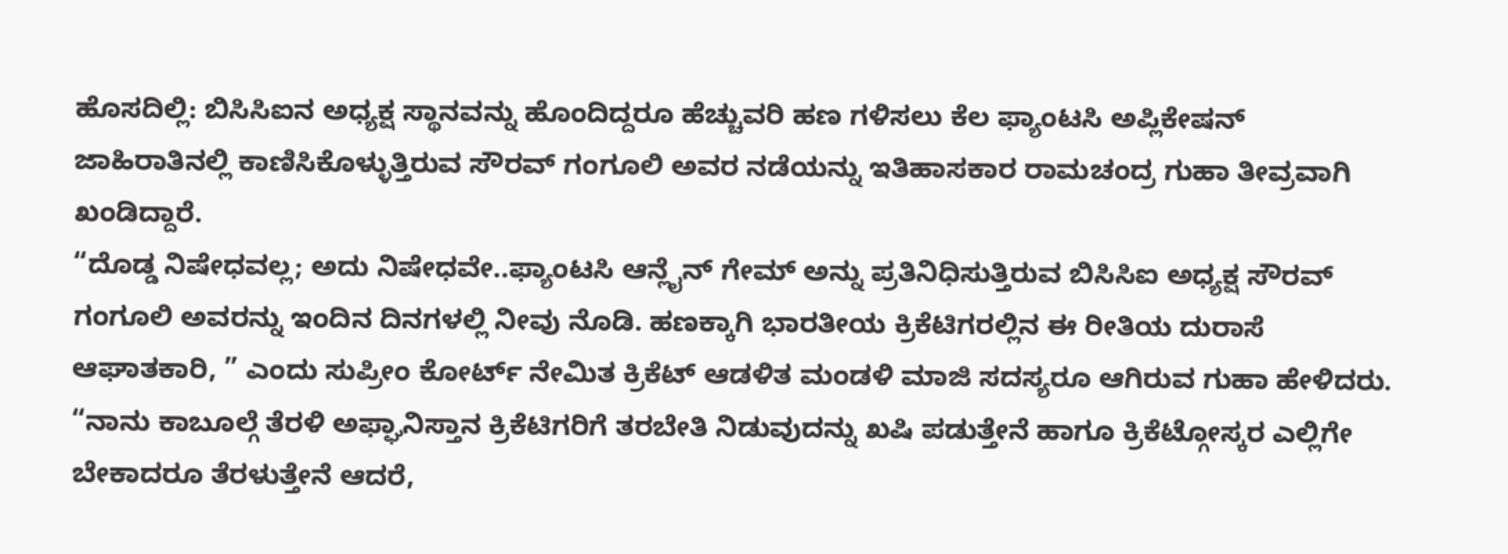ಹೊಸದಿಲ್ಲಿ: ಬಿಸಿಸಿಐನ ಅಧ್ಯಕ್ಷ ಸ್ಥಾನವನ್ನು ಹೊಂದಿದ್ದರೂ ಹೆಚ್ಚುವರಿ ಹಣ ಗಳಿಸಲು ಕೆಲ ಫ್ಯಾಂಟಸಿ ಅಪ್ಲಿಕೇಷನ್ ಜಾಹಿರಾತಿನಲ್ಲಿ ಕಾಣಿಸಿಕೊಳ್ಳುತ್ತಿರುವ ಸೌರವ್ ಗಂಗೂಲಿ ಅವರ ನಡೆಯನ್ನು ಇತಿಹಾಸಕಾರ ರಾಮಚಂದ್ರ ಗುಹಾ ತೀವ್ರವಾಗಿ ಖಂಡಿದ್ದಾರೆ.
“ದೊಡ್ಡ ನಿಷೇಧವಲ್ಲ; ಅದು ನಿಷೇಧವೇ..ಫ್ಯಾಂಟಸಿ ಆನ್ಲೈನ್ ಗೇಮ್ ಅನ್ನು ಪ್ರತಿನಿಧಿಸುತ್ತಿರುವ ಬಿಸಿಸಿಐ ಅಧ್ಯಕ್ಷ ಸೌರವ್ ಗಂಗೂಲಿ ಅವರನ್ನು ಇಂದಿನ ದಿನಗಳಲ್ಲಿ ನೀವು ನೊಡಿ. ಹಣಕ್ಕಾಗಿ ಭಾರತೀಯ ಕ್ರಿಕೆಟಿಗರಲ್ಲಿನ ಈ ರೀತಿಯ ದುರಾಸೆ ಆಘಾತಕಾರಿ, ” ಎಂದು ಸುಪ್ರೀಂ ಕೋರ್ಟ್ ನೇಮಿತ ಕ್ರಿಕೆಟ್ ಆಡಳಿತ ಮಂಡಳಿ ಮಾಜಿ ಸದಸ್ಯರೂ ಆಗಿರುವ ಗುಹಾ ಹೇಳಿದರು.
“ನಾನು ಕಾಬೂಲ್ಗೆ ತೆರಳಿ ಅಫ್ಘಾನಿಸ್ತಾನ ಕ್ರಿಕೆಟಿಗರಿಗೆ ತರಬೇತಿ ನಿಡುವುದನ್ನು ಖಷಿ ಪಡುತ್ತೇನೆ ಹಾಗೂ ಕ್ರಿಕೆಟ್ಗೋಸ್ಕರ ಎಲ್ಲಿಗೇ ಬೇಕಾದರೂ ತೆರಳುತ್ತೇನೆ ಆದರೆ,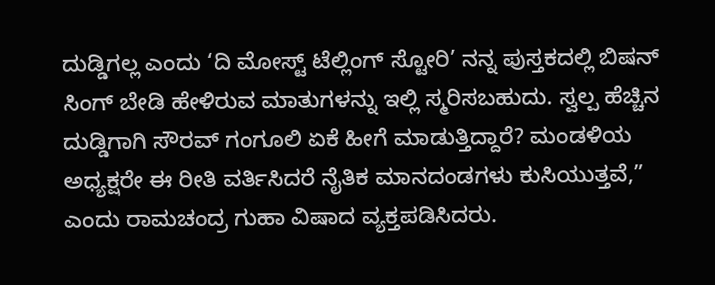ದುಡ್ಡಿಗಲ್ಲ ಎಂದು ‘ದಿ ಮೋಸ್ಟ್ ಟೆಲ್ಲಿಂಗ್ ಸ್ಟೋರಿ’ ನನ್ನ ಪುಸ್ತಕದಲ್ಲಿ ಬಿಷನ್ ಸಿಂಗ್ ಬೇಡಿ ಹೇಳಿರುವ ಮಾತುಗಳನ್ನು ಇಲ್ಲಿ ಸ್ಮರಿಸಬಹುದು. ಸ್ವಲ್ಪ ಹೆಚ್ಚಿನ ದುಡ್ಡಿಗಾಗಿ ಸೌರವ್ ಗಂಗೂಲಿ ಏಕೆ ಹೀಗೆ ಮಾಡುತ್ತಿದ್ದಾರೆ? ಮಂಡಳಿಯ ಅಧ್ಯಕ್ಷರೇ ಈ ರೀತಿ ವರ್ತಿಸಿದರೆ ನೈತಿಕ ಮಾನದಂಡಗಳು ಕುಸಿಯುತ್ತವೆ,” ಎಂದು ರಾಮಚಂದ್ರ ಗುಹಾ ವಿಷಾದ ವ್ಯಕ್ತಪಡಿಸಿದರು.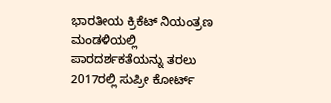ಭಾರತೀಯ ಕ್ರಿಕೆಟ್ ನಿಯಂತ್ರಣ ಮಂಡಳಿಯಲ್ಲಿ ಪಾರದರ್ಶಕತೆಯನ್ನು ತರಲು 2017ರಲ್ಲಿ ಸುಪ್ರೀ ಕೋರ್ಟ್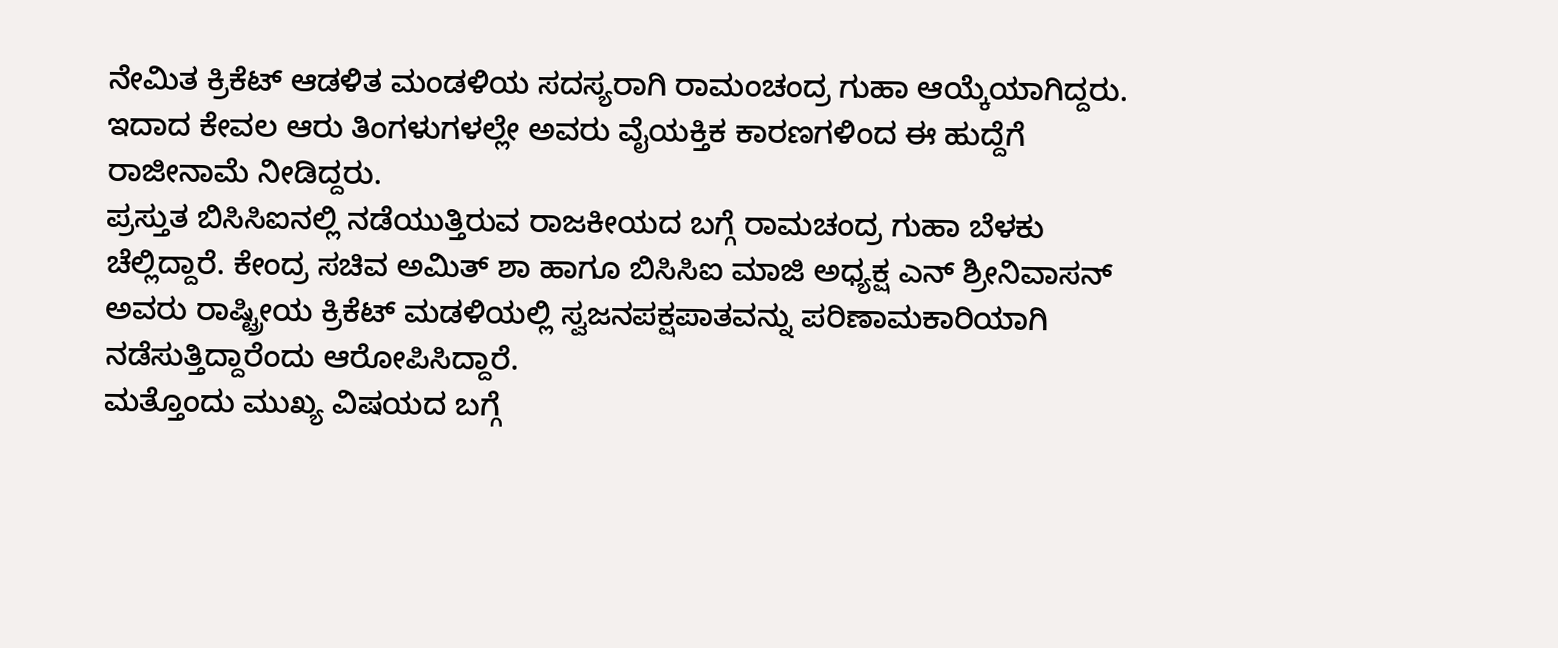ನೇಮಿತ ಕ್ರಿಕೆಟ್ ಆಡಳಿತ ಮಂಡಳಿಯ ಸದಸ್ಯರಾಗಿ ರಾಮಂಚಂದ್ರ ಗುಹಾ ಆಯ್ಕೆಯಾಗಿದ್ದರು. ಇದಾದ ಕೇವಲ ಆರು ತಿಂಗಳುಗಳಲ್ಲೇ ಅವರು ವೈಯಕ್ತಿಕ ಕಾರಣಗಳಿಂದ ಈ ಹುದ್ದೆಗೆ ರಾಜೀನಾಮೆ ನೀಡಿದ್ದರು.
ಪ್ರಸ್ತುತ ಬಿಸಿಸಿಐನಲ್ಲಿ ನಡೆಯುತ್ತಿರುವ ರಾಜಕೀಯದ ಬಗ್ಗೆ ರಾಮಚಂದ್ರ ಗುಹಾ ಬೆಳಕು ಚೆಲ್ಲಿದ್ದಾರೆ. ಕೇಂದ್ರ ಸಚಿವ ಅಮಿತ್ ಶಾ ಹಾಗೂ ಬಿಸಿಸಿಐ ಮಾಜಿ ಅಧ್ಯಕ್ಷ ಎನ್ ಶ್ರೀನಿವಾಸನ್ ಅವರು ರಾಷ್ಟ್ರೀಯ ಕ್ರಿಕೆಟ್ ಮಡಳಿಯಲ್ಲಿ ಸ್ವಜನಪಕ್ಷಪಾತವನ್ನು ಪರಿಣಾಮಕಾರಿಯಾಗಿ ನಡೆಸುತ್ತಿದ್ದಾರೆಂದು ಆರೋಪಿಸಿದ್ದಾರೆ.
ಮತ್ತೊಂದು ಮುಖ್ಯ ವಿಷಯದ ಬಗ್ಗೆ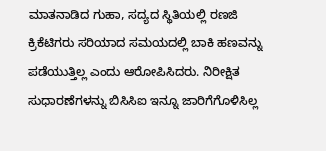ಮಾತನಾಡಿದ ಗುಹಾ, ಸದ್ಯದ ಸ್ಥಿತಿಯಲ್ಲಿ ರಣಜಿ ಕ್ರಿಕೆಟಿಗರು ಸರಿಯಾದ ಸಮಯದಲ್ಲಿ ಬಾಕಿ ಹಣವನ್ನು ಪಡೆಯುತ್ತಿಲ್ಲ ಎಂದು ಆರೋಪಿಸಿದರು. ನಿರೀಕ್ಷಿತ ಸುಧಾರಣೆಗಳನ್ನು ಬಿಸಿಸಿಐ ಇನ್ನೂ ಜಾರಿಗೆಗೊಳಿಸಿಲ್ಲ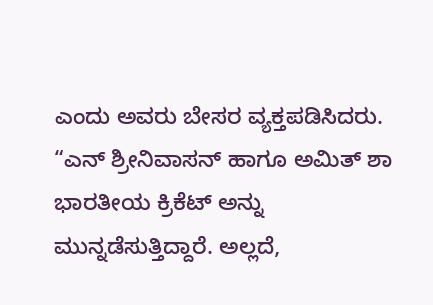ಎಂದು ಅವರು ಬೇಸರ ವ್ಯಕ್ತಪಡಿಸಿದರು.
“ಎನ್ ಶ್ರೀನಿವಾಸನ್ ಹಾಗೂ ಅಮಿತ್ ಶಾ ಭಾರತೀಯ ಕ್ರಿಕೆಟ್ ಅನ್ನು ಮುನ್ನಡೆಸುತ್ತಿದ್ದಾರೆ. ಅಲ್ಲದೆ,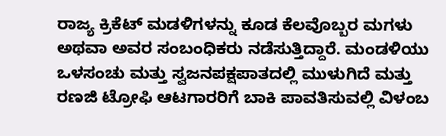ರಾಜ್ಯ ಕ್ರಿಕೆಟ್ ಮಡಳಿಗಳನ್ನು ಕೂಡ ಕೆಲವೊಬ್ಬರ ಮಗಳು ಅಥವಾ ಅವರ ಸಂಬಂಧಿಕರು ನಡೆಸುತ್ತಿದ್ದಾರೆ. ಮಂಡಳಿಯು ಒಳಸಂಚು ಮತ್ತು ಸ್ವಜನಪಕ್ಷಪಾತದಲ್ಲಿ ಮುಳುಗಿದೆ ಮತ್ತು ರಣಜಿ ಟ್ರೋಫಿ ಆಟಗಾರರಿಗೆ ಬಾಕಿ ಪಾವತಿಸುವಲ್ಲಿ ವಿಳಂಬ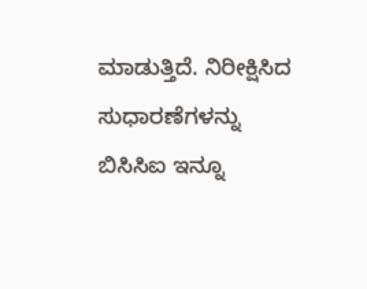ಮಾಡುತ್ತಿದೆ. ನಿರೀಕ್ಷಿಸಿದ ಸುಧಾರಣೆಗಳನ್ನು ಬಿಸಿಸಿಐ ಇನ್ನೂ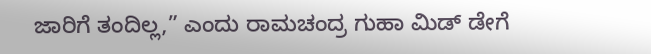ಜಾರಿಗೆ ತಂದಿಲ್ಲ,” ಎಂದು ರಾಮಚಂದ್ರ ಗುಹಾ ಮಿಡ್ ಡೇಗೆ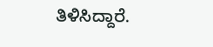ತಿಳಿಸಿದ್ದಾರೆ.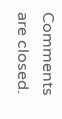Comments are closed.